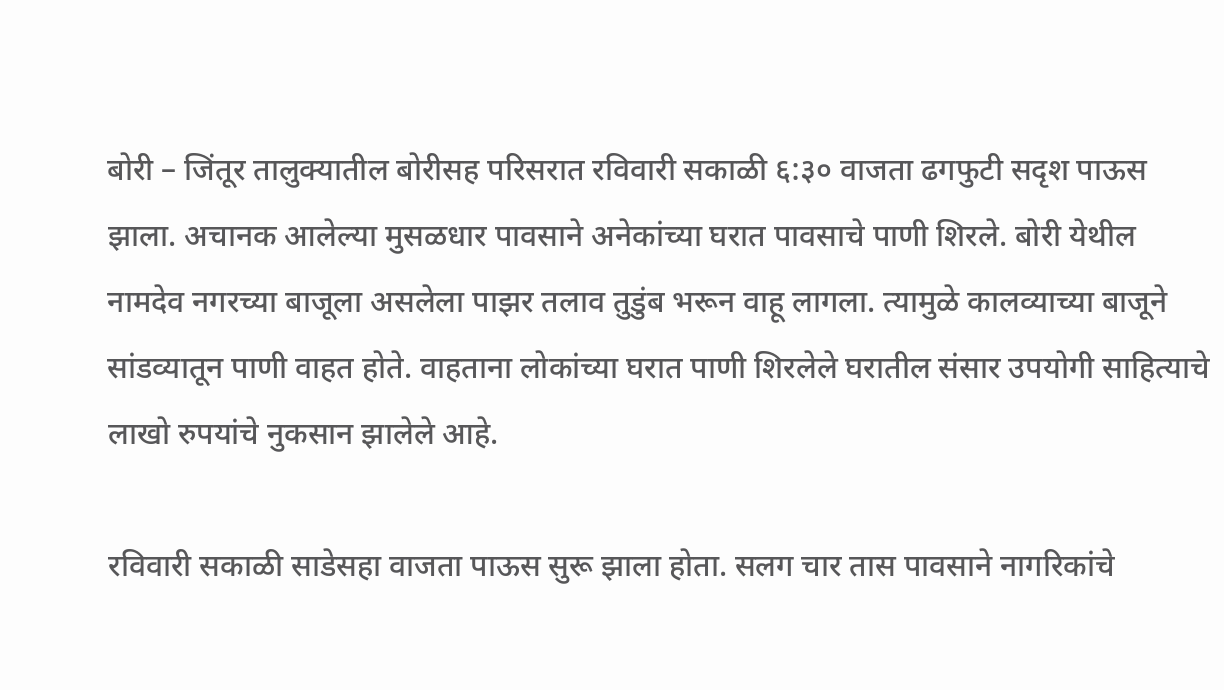बोरी – जिंतूर तालुक्यातील बोरीसह परिसरात रविवारी सकाळी ६:३० वाजता ढगफुटी सदृश पाऊस झाला. अचानक आलेल्या मुसळधार पावसाने अनेकांच्या घरात पावसाचे पाणी शिरले. बोरी येथील नामदेव नगरच्या बाजूला असलेला पाझर तलाव तुडुंब भरून वाहू लागला. त्यामुळे कालव्याच्या बाजूने सांडव्यातून पाणी वाहत होते. वाहताना लोकांच्या घरात पाणी शिरलेले घरातील संसार उपयोगी साहित्याचे लाखो रुपयांचे नुकसान झालेले आहे.

रविवारी सकाळी साडेसहा वाजता पाऊस सुरू झाला होता. सलग चार तास पावसाने नागरिकांचे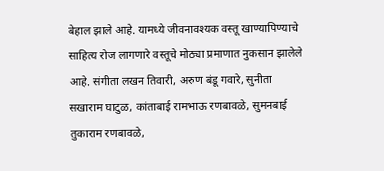बेहाल झाले आहे. यामध्ये जीवनावश्यक वस्तू खाण्यापिण्याचे साहित्य रोज लागणारे वस्तूचे मोठ्या प्रमाणात नुकसान झालेले आहे. संगीता लखन तिवारी, अरुण बंडू गवारे, सुनीता सखाराम घाटुळ, कांताबाई रामभाऊ रणबावळे, सुमनबाई तुकाराम रणबावळे,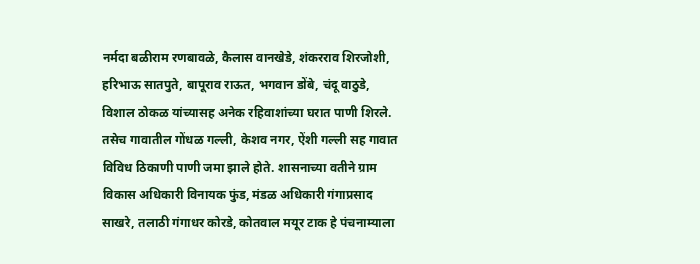नर्मदा बळीराम रणबावळे, कैलास वानखेडे, शंकरराव शिरजोशी, हरिभाऊ सातपुते, बापूराव राऊत, भगवान डोंबे, चंदू वाठुडे, विशाल ठोकळ यांच्यासह अनेक रहिवाशांच्या घरात पाणी शिरले. तसेच गावातील गोंधळ गल्ली, केशव नगर, ऐंशी गल्ली सह गावात विविध ठिकाणी पाणी जमा झाले होते. शासनाच्या वतीने ग्राम विकास अधिकारी विनायक फुंड, मंडळ अधिकारी गंगाप्रसाद साखरे, तलाठी गंगाधर कोरडे, कोतवाल मयूर टाक हे पंचनाम्याला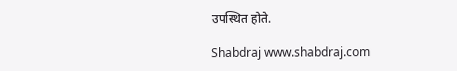उपस्थित होते.

Shabdraj www.shabdraj.com